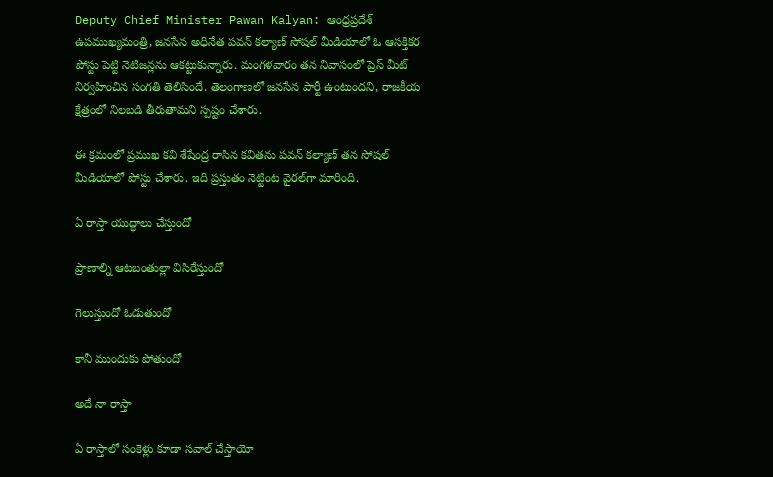Deputy Chief Minister Pawan Kalyan: ఆంధ్రప్రదేశ్‌ ఉపముఖ్యమంత్రి, జనసేన అధినేత పవన్‌ కల్యాణ్‌ సోషల్ మీడియాలో ఓ ఆసక్తికర పోస్టు పెట్టి నెటిజన్లను ఆకట్టుకున్నారు. మంగళవారం తన నివాసంలో ప్రెస్ మీట్‌ నిర్వహించిన సంగతి తెలిసిందే. తెలంగాణలో జనసేన పార్టీ ఉంటుందని, రాజకీయ క్షేత్రంలో నిలబడి తీరుతామని స్పష్టం చేశారు.

ఈ క్రమంలో ప్రముఖ కవి శేషేంద్ర రాసిన కవితను పవన్‌ కల్యాణ్‌ తన సోషల్ మీడియాలో పోస్టు చేశారు. ఇది ప్రస్తుతం నెట్టింట వైరల్‌గా మారింది.

ఏ రాస్తా యుద్ధాలు చేస్తుందో

ప్రాణాల్ని ఆటబంతుల్లా విసిరేస్తుందో

గెలుస్తుందో ఓడుతుందో

కానీ ముందుకు పోతుందో

అదే నా రాస్తా

ఏ రాస్తాలో సంకెళ్లు కూడా సవాల్ చేస్తాయో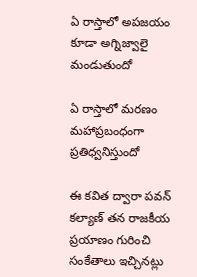ఏ రాస్తాలో అపజయం కూడా అగ్నిజ్వాలై మండుతుందో

ఏ రాస్తాలో మరణం మహాప్రబంధంగా ప్రతిధ్వనిస్తుందో

ఈ కవిత ద్వారా పవన్‌ కల్యాణ్‌ తన రాజకీయ ప్రయాణం గురించి సంకేతాలు ఇచ్చినట్లు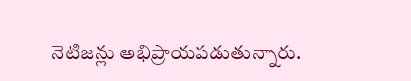నెటిజన్లు అభిప్రాయపడుతున్నారు.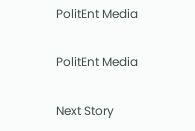PolitEnt Media

PolitEnt Media

Next Story